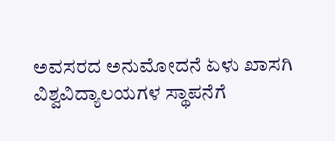ಅವಸರದ ಅನುಮೋದನೆ ಏಳು ಖಾಸಗಿ ವಿಶ್ವವಿದ್ಯಾಲಯಗಳ ಸ್ಥಾಪನೆಗೆ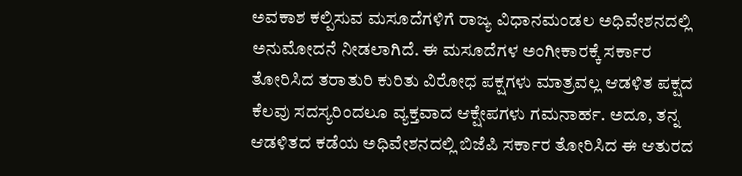ಅವಕಾಶ ಕಲ್ಪಿಸುವ ಮಸೂದೆಗಳಿಗೆ ರಾಜ್ಯ ವಿಧಾನಮಂಡಲ ಅಧಿವೇಶನದಲ್ಲಿ ಅನುಮೋದನೆ ನೀಡಲಾಗಿದೆ. ಈ ಮಸೂದೆಗಳ ಅಂಗೀಕಾರಕ್ಕೆ ಸರ್ಕಾರ ತೋರಿಸಿದ ತರಾತುರಿ ಕುರಿತು ವಿರೋಧ ಪಕ್ಷಗಳು ಮಾತ್ರವಲ್ಲ ಆಡಳಿತ ಪಕ್ಷದ ಕೆಲವು ಸದಸ್ಯರಿಂದಲೂ ವ್ಯಕ್ತವಾದ ಆಕ್ಷೇಪಗಳು ಗಮನಾರ್ಹ. ಅದೂ, ತನ್ನ ಆಡಳಿತದ ಕಡೆಯ ಅಧಿವೇಶನದಲ್ಲಿ ಬಿಜೆಪಿ ಸರ್ಕಾರ ತೋರಿಸಿದ ಈ ಆತುರದ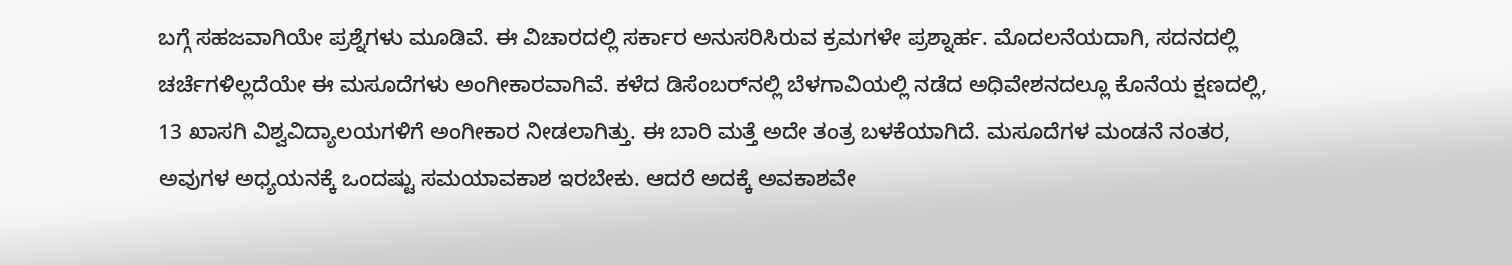ಬಗ್ಗೆ ಸಹಜವಾಗಿಯೇ ಪ್ರಶ್ನೆಗಳು ಮೂಡಿವೆ. ಈ ವಿಚಾರದಲ್ಲಿ ಸರ್ಕಾರ ಅನುಸರಿಸಿರುವ ಕ್ರಮಗಳೇ ಪ್ರಶ್ನಾರ್ಹ. ಮೊದಲನೆಯದಾಗಿ, ಸದನದಲ್ಲಿ ಚರ್ಚೆಗಳಿಲ್ಲದೆಯೇ ಈ ಮಸೂದೆಗಳು ಅಂಗೀಕಾರವಾಗಿವೆ. ಕಳೆದ ಡಿಸೆಂಬರ್‌ನಲ್ಲಿ ಬೆಳಗಾವಿಯಲ್ಲಿ ನಡೆದ ಅಧಿವೇಶನದಲ್ಲೂ ಕೊನೆಯ ಕ್ಷಣದಲ್ಲಿ, 13 ಖಾಸಗಿ ವಿಶ್ವವಿದ್ಯಾಲಯಗಳಿಗೆ ಅಂಗೀಕಾರ ನೀಡಲಾಗಿತ್ತು. ಈ ಬಾರಿ ಮತ್ತೆ ಅದೇ ತಂತ್ರ ಬಳಕೆಯಾಗಿದೆ. ಮಸೂದೆಗಳ ಮಂಡನೆ ನಂತರ, ಅವುಗಳ ಅಧ್ಯಯನಕ್ಕೆ ಒಂದಷ್ಟು ಸಮಯಾವಕಾಶ ಇರಬೇಕು. ಆದರೆ ಅದಕ್ಕೆ ಅವಕಾಶವೇ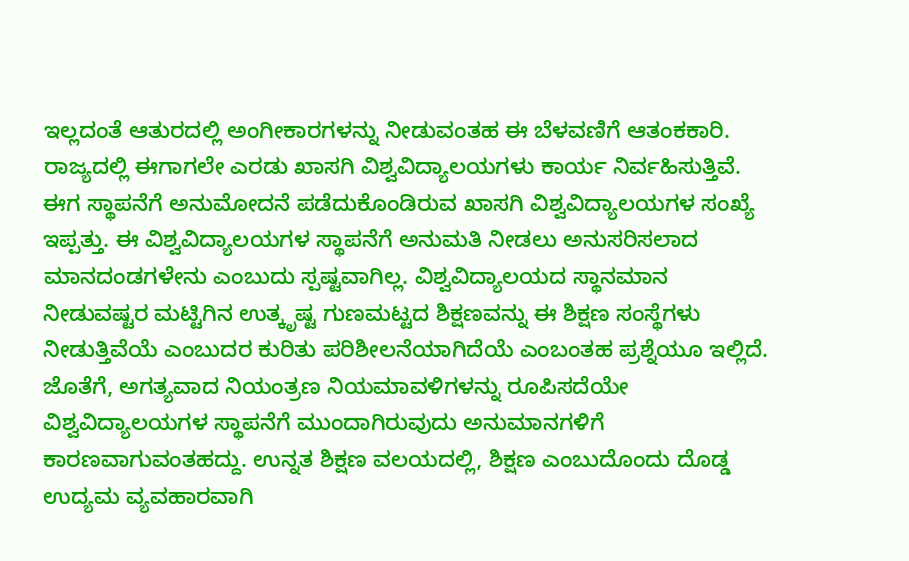ಇಲ್ಲದಂತೆ ಆತುರದಲ್ಲಿ ಅಂಗೀಕಾರಗಳನ್ನು ನೀಡುವಂತಹ ಈ ಬೆಳವಣಿಗೆ ಆತಂಕಕಾರಿ. ರಾಜ್ಯದಲ್ಲಿ ಈಗಾಗಲೇ ಎರಡು ಖಾಸಗಿ ವಿಶ್ವವಿದ್ಯಾಲಯಗಳು ಕಾರ್ಯ ನಿರ್ವಹಿಸುತ್ತಿವೆ. ಈಗ ಸ್ಥಾಪನೆಗೆ ಅನುಮೋದನೆ ಪಡೆದುಕೊಂಡಿರುವ ಖಾಸಗಿ ವಿಶ್ವವಿದ್ಯಾಲಯಗಳ ಸಂಖ್ಯೆ ಇಪ್ಪತ್ತು. ಈ ವಿಶ್ವವಿದ್ಯಾಲಯಗಳ ಸ್ಥಾಪನೆಗೆ ಅನುಮತಿ ನೀಡಲು ಅನುಸರಿಸಲಾದ ಮಾನದಂಡಗಳೇನು ಎಂಬುದು ಸ್ಪಷ್ಟವಾಗಿಲ್ಲ. ವಿಶ್ವವಿದ್ಯಾಲಯದ ಸ್ಥಾನಮಾನ ನೀಡುವಷ್ಟರ ಮಟ್ಟಿಗಿನ ಉತ್ಕೃಷ್ಟ ಗುಣಮಟ್ಟದ ಶಿಕ್ಷಣವನ್ನು ಈ ಶಿಕ್ಷಣ ಸಂಸ್ಥೆಗಳು ನೀಡುತ್ತಿವೆಯೆ ಎಂಬುದರ ಕುರಿತು ಪರಿಶೀಲನೆಯಾಗಿದೆಯೆ ಎಂಬಂತಹ ಪ್ರಶ್ನೆಯೂ ಇಲ್ಲಿದೆ. ಜೊತೆಗೆ, ಅಗತ್ಯವಾದ ನಿಯಂತ್ರಣ ನಿಯಮಾವಳಿಗಳನ್ನು ರೂಪಿಸದೆಯೇ ವಿಶ್ವವಿದ್ಯಾಲಯಗಳ ಸ್ಥಾಪನೆಗೆ ಮುಂದಾಗಿರುವುದು ಅನುಮಾನಗಳಿಗೆ ಕಾರಣವಾಗುವಂತಹದ್ದು. ಉನ್ನತ ಶಿಕ್ಷಣ ವಲಯದಲ್ಲಿ, ಶಿಕ್ಷಣ ಎಂಬುದೊಂದು ದೊಡ್ಡ ಉದ್ಯಮ ವ್ಯವಹಾರವಾಗಿ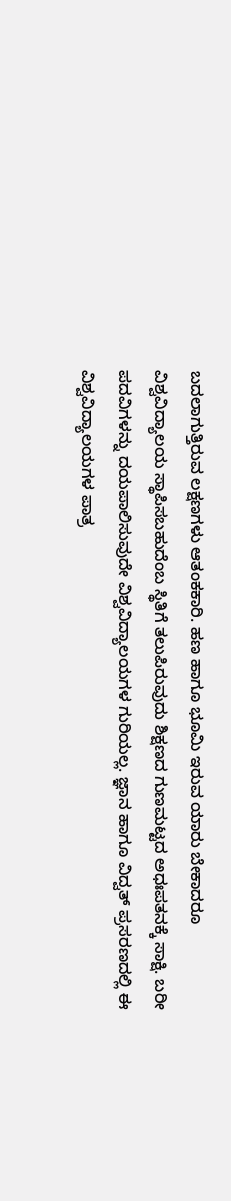ಬದಲಾಗುತ್ತಿರುವ ಲಕ್ಷಣಗಳು ಆತಂಕಕಾರಿ. ಹಣ ಹಾಗೂ ಭೂಮಿ ಇರುವ ಯಾರು ಬೇಕಾದರೂ ವಿಶ್ವವಿದ್ಯಾಲಯ ಸ್ಥಾಪಿಸಬಹುದೆಂಬ ಸ್ಥಿತಿಗೆ ತಲುಪಿರುವುದು ಶಿಕ್ಷಣದ ಗುಣಮಟ್ಟದ ಅಧಃಪತನಕ್ಕೆ ಸಾಕ್ಷಿ. ಬರೀ ಪದವಿಗಳನ್ನು ದಯಪಾಲಿಸುವುದೇ ವಿಶ್ವವಿದ್ಯಾಲಯಗಳ ಗುರಿಯಲ್ಲ. ಜ್ಞಾನ ಹಾಗೂ ವಿದ್ವತ್ ಪ್ರಸರಣದಲ್ಲಿ ಈ ವಿಶ್ವವಿದ್ಯಾಲಯಗಳ ಪಾತ್ರ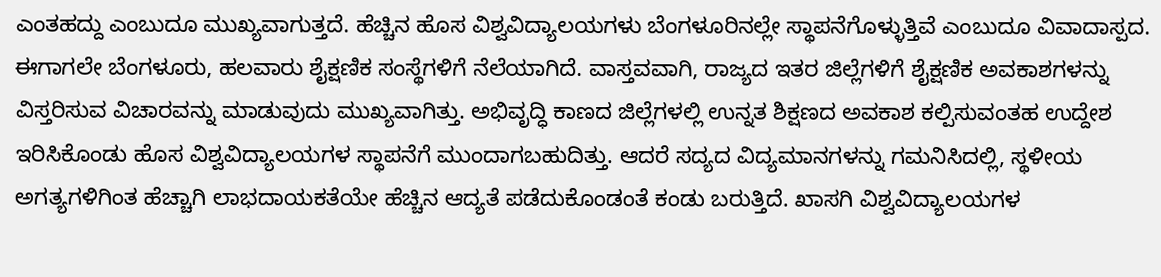ಎಂತಹದ್ದು ಎಂಬುದೂ ಮುಖ್ಯವಾಗುತ್ತದೆ. ಹೆಚ್ಚಿನ ಹೊಸ ವಿಶ್ವವಿದ್ಯಾಲಯಗಳು ಬೆಂಗಳೂರಿನಲ್ಲೇ ಸ್ಥಾಪನೆಗೊಳ್ಳುತ್ತಿವೆ ಎಂಬುದೂ ವಿವಾದಾಸ್ಪದ. ಈಗಾಗಲೇ ಬೆಂಗಳೂರು, ಹಲವಾರು ಶೈಕ್ಷಣಿಕ ಸಂಸ್ಥೆಗಳಿಗೆ ನೆಲೆಯಾಗಿದೆ. ವಾಸ್ತವವಾಗಿ, ರಾಜ್ಯದ ಇತರ ಜಿಲ್ಲೆಗಳಿಗೆ ಶೈಕ್ಷಣಿಕ ಅವಕಾಶಗಳನ್ನು ವಿಸ್ತರಿಸುವ ವಿಚಾರವನ್ನು ಮಾಡುವುದು ಮುಖ್ಯವಾಗಿತ್ತು. ಅಭಿವೃದ್ಧಿ ಕಾಣದ ಜಿಲ್ಲೆಗಳಲ್ಲಿ ಉನ್ನತ ಶಿಕ್ಷಣದ ಅವಕಾಶ ಕಲ್ಪಿಸುವಂತಹ ಉದ್ದೇಶ ಇರಿಸಿಕೊಂಡು ಹೊಸ ವಿಶ್ವವಿದ್ಯಾಲಯಗಳ ಸ್ಥಾಪನೆಗೆ ಮುಂದಾಗಬಹುದಿತ್ತು. ಆದರೆ ಸದ್ಯದ ವಿದ್ಯಮಾನಗಳನ್ನು ಗಮನಿಸಿದಲ್ಲಿ, ಸ್ಥಳೀಯ ಅಗತ್ಯಗಳಿಗಿಂತ ಹೆಚ್ಚಾಗಿ ಲಾಭದಾಯಕತೆಯೇ ಹೆಚ್ಚಿನ ಆದ್ಯತೆ ಪಡೆದುಕೊಂಡಂತೆ ಕಂಡು ಬರುತ್ತಿದೆ. ಖಾಸಗಿ ವಿಶ್ವವಿದ್ಯಾಲಯಗಳ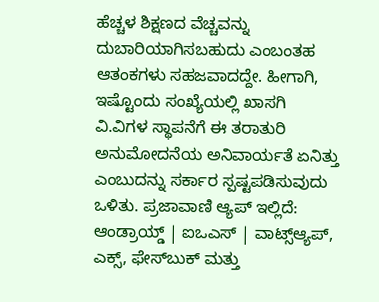ಹೆಚ್ಚಳ ಶಿಕ್ಷಣದ ವೆಚ್ಚವನ್ನು ದುಬಾರಿಯಾಗಿಸಬಹುದು ಎಂಬಂತಹ ಆತಂಕಗಳು ಸಹಜವಾದದ್ದೇ. ಹೀಗಾಗಿ, ಇಷ್ಟೊಂದು ಸಂಖ್ಯೆಯಲ್ಲಿ ಖಾಸಗಿ ವಿ.ವಿಗಳ ಸ್ಥಾಪನೆಗೆ ಈ ತರಾತುರಿ ಅನುಮೋದನೆಯ ಅನಿವಾರ್ಯತೆ ಏನಿತ್ತು ಎಂಬುದನ್ನು ಸರ್ಕಾರ ಸ್ಪಷ್ಟಪಡಿಸುವುದು ಒಳಿತು. ಪ್ರಜಾವಾಣಿ ಆ್ಯಪ್ ಇಲ್ಲಿದೆ: ಆಂಡ್ರಾಯ್ಡ್ | ಐಒಎಸ್ | ವಾಟ್ಸ್ಆ್ಯಪ್, ಎಕ್ಸ್, ಫೇಸ್‌ಬುಕ್ ಮತ್ತು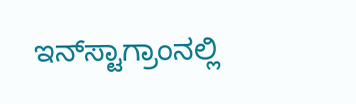ಇನ್‌ಸ್ಟಾಗ್ರಾಂನಲ್ಲಿ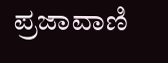ಪ್ರಜಾವಾಣಿ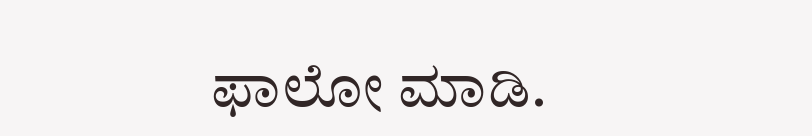ಫಾಲೋ ಮಾಡಿ.